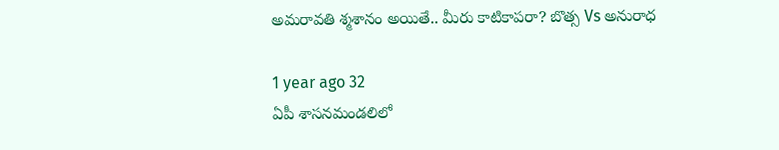అమరావతి శ్మశానం అయితే.. మీరు కాటికాపరా? బొత్స Vs అనురాధ

1 year ago 32
ఏపీ శాసనమండలిలో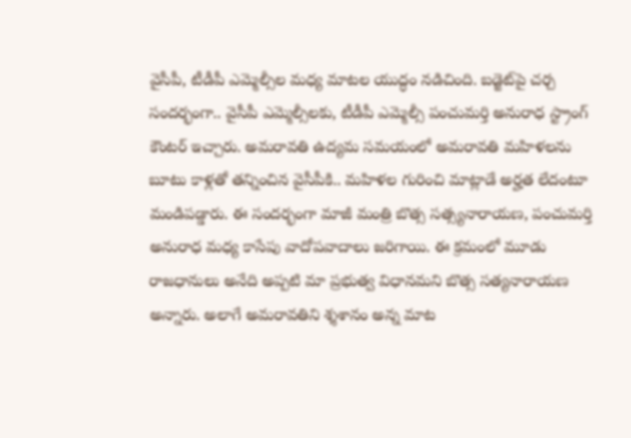వైసీపీ, టీడీపీ ఎమ్మెల్సీల మధ్య మాటల యుద్ధం నడిచింది. బడ్జెట్‌పై చర్చ సందర్భంగా.. వైసీపీ ఎమ్మెల్సీలకు, టీడీపీ ఎమ్మెల్సీ పంచుమర్తి అనురాధ స్ట్రాంగ్ కౌంటర్ ఇచ్చారు. అమరావతి ఉద్యమ సమయంలో అమరావతి మహిళలను బూటు కాళ్లతో తన్నించిన వైసీపీకి.. మహిళల గురించి మాట్లాడే అర్హత లేదంటూ మండిపడ్డారు. ఈ సందర్భంగా మాజీ మంత్రి బొత్స సత్స్యనారాయణ, పంచుమర్తి అనురాధ మధ్య కాసేపు వాదోపవాదాలు జరిగాయి. ఈ క్రమంలో మూడు రాజధానులు అనేది అప్పటి మా ప్రభుత్వ విధానమని బొత్స సత్యనారాయణ అన్నారు. అలాగే అమరావతిని శ్శశానం అన్న మాట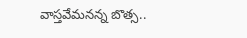వాస్తవేమనన్న బొత్స..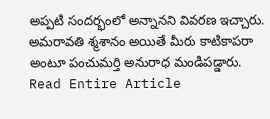అప్పటి సందర్భంలో అన్నానని వివరణ ఇచ్చారు. అమరావతి శ్మశానం అయితే మీరు కాటికాపరా అంటూ పంచుమర్తి అనురాధ మండిపడ్డారు.
Read Entire Article